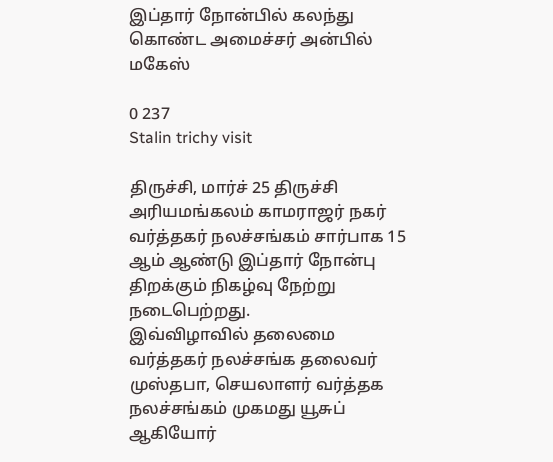இப்தார் நோன்பில் கலந்து கொண்ட அமைச்சர் அன்பில் மகேஸ்

0 237
Stalin trichy visit

திருச்சி, மார்ச் 25 திருச்சி அரியமங்கலம் காமராஜர் நகர் வர்த்தகர் நலச்சங்கம் சார்பாக 15 ஆம் ஆண்டு இப்தார் நோன்பு திறக்கும் நிகழ்வு நேற்று நடைபெற்றது.
இவ்விழாவில் தலைமை வர்த்தகர் நலச்சங்க தலைவர் முஸ்தபா, செயலாளர் வர்த்தக நலச்சங்கம் முகமது யூசுப் ஆகியோர்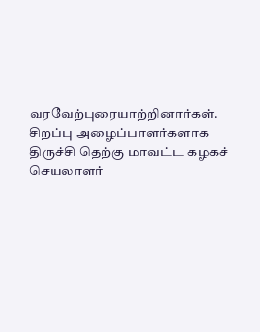வரவேற்புரையாற்றினார்கள். சிறப்பு அழைப்பாளர்களாக திருச்சி தெற்கு மாவட்ட கழகச் செயலாளர்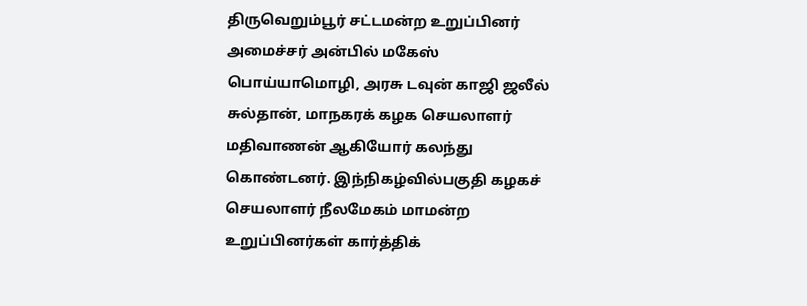திருவெறும்பூர் சட்டமன்ற உறுப்பினர் அமைச்சர் அன்பில் மகேஸ் பொய்யாமொழி, அரசு டவுன் காஜி ஜலீல் சுல்தான், மாநகரக் கழக செயலாளர் மதிவாணன் ஆகியோர் கலந்து கொண்டனர். இந்நிகழ்வில்பகுதி கழகச் செயலாளர் நீலமேகம் மாமன்ற உறுப்பினர்கள் கார்த்திக்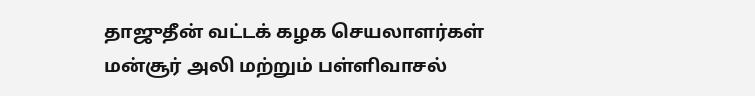தாஜுதீன் வட்டக் கழக செயலாளர்கள் மன்சூர் அலி மற்றும் பள்ளிவாசல்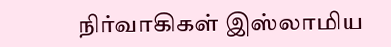நிர்வாகிகள் இஸ்லாமிய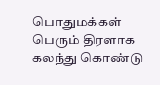பொதுமக்கள் பெரும் திரளாக கலந்து கொண்டு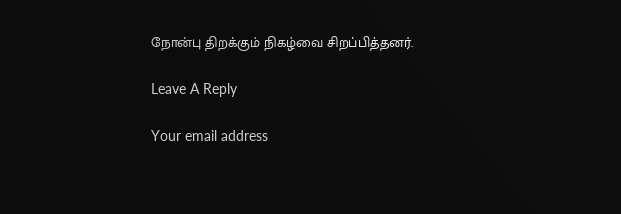நோன்பு திறக்கும் நிகழ்வை சிறப்பித்தனர்.

Leave A Reply

Your email address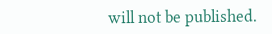will not be published.